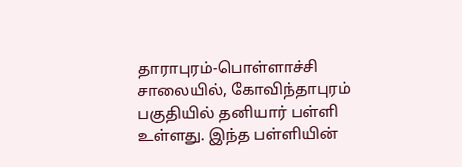தாராபுரம்-பொள்ளாச்சி சாலையில், கோவிந்தாபுரம் பகுதியில் தனியார் பள்ளி உள்ளது. இந்த பள்ளியின்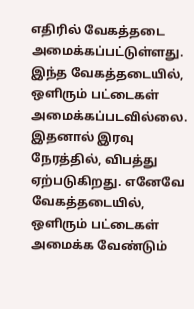எதிரில் வேகத்தடை அமைக்கப்பட்டுள்ளது. இந்த வேகத்தடையில், ஒளிரும் பட்டைகள் அமைக்கப்படவில்லை. இதனால் இரவு நேரத்தில், விபத்து ஏற்படுகிறது. எனேவே வேகத்தடையில், ஒளிரும் பட்டைகள் அமைக்க வேண்டும்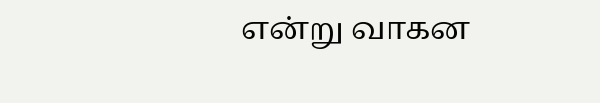என்று வாகன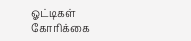ஓட்டிகள் கோரிக்கை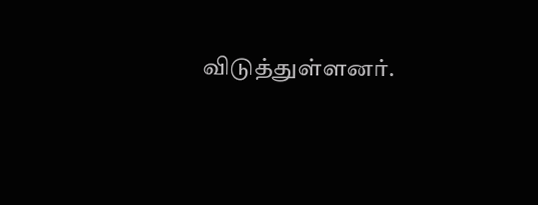விடுத்துள்ளனர்.